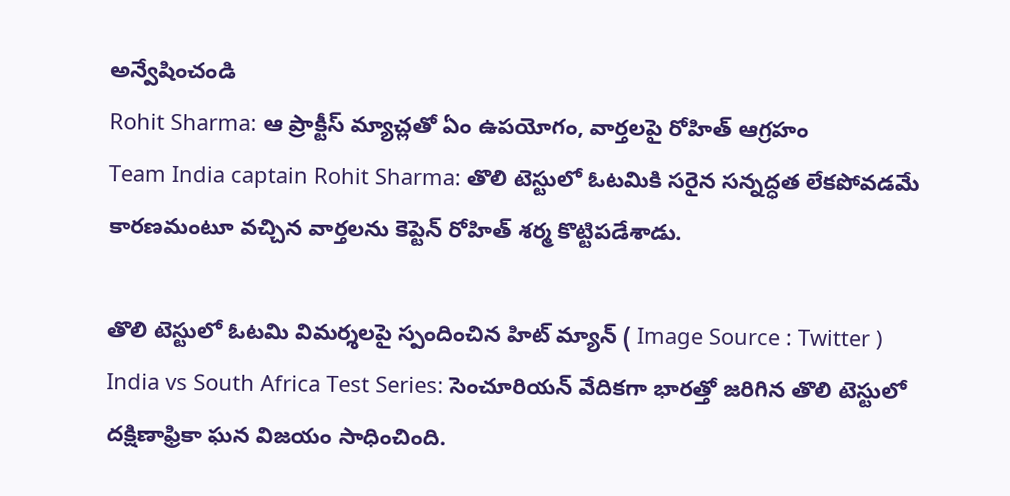అన్వేషించండి
Rohit Sharma: ఆ ప్రాక్టీస్ మ్యాచ్లతో ఏం ఉపయోగం, వార్తలపై రోహిత్ ఆగ్రహం
Team India captain Rohit Sharma: తొలి టెస్టులో ఓటమికి సరైన సన్నద్ధత లేకపోవడమే కారణమంటూ వచ్చిన వార్తలను కెప్టెన్ రోహిత్ శర్మ కొట్టిపడేశాడు.

తొలి టెస్టులో ఓటమి విమర్శలపై స్పందించిన హిట్ మ్యాన్ ( Image Source : Twitter )
India vs South Africa Test Series: సెంచూరియన్ వేదికగా భారత్తో జరిగిన తొలి టెస్టులో దక్షిణాఫ్రికా ఘన విజయం సాధించింది.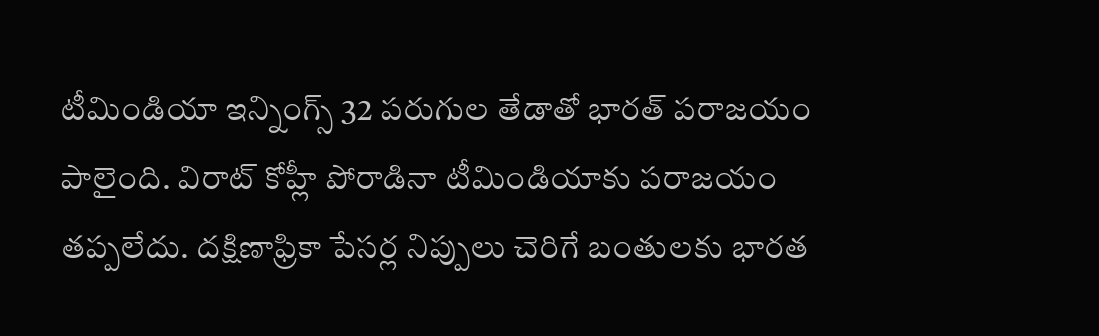టీమిండియా ఇన్నింగ్స్ 32 పరుగుల తేడాతో భారత్ పరాజయం పాలైంది. విరాట్ కోహ్లీ పోరాడినా టీమిండియాకు పరాజయం తప్పలేదు. దక్షిణాఫ్రికా పేసర్ల నిప్పులు చెరిగే బంతులకు భారత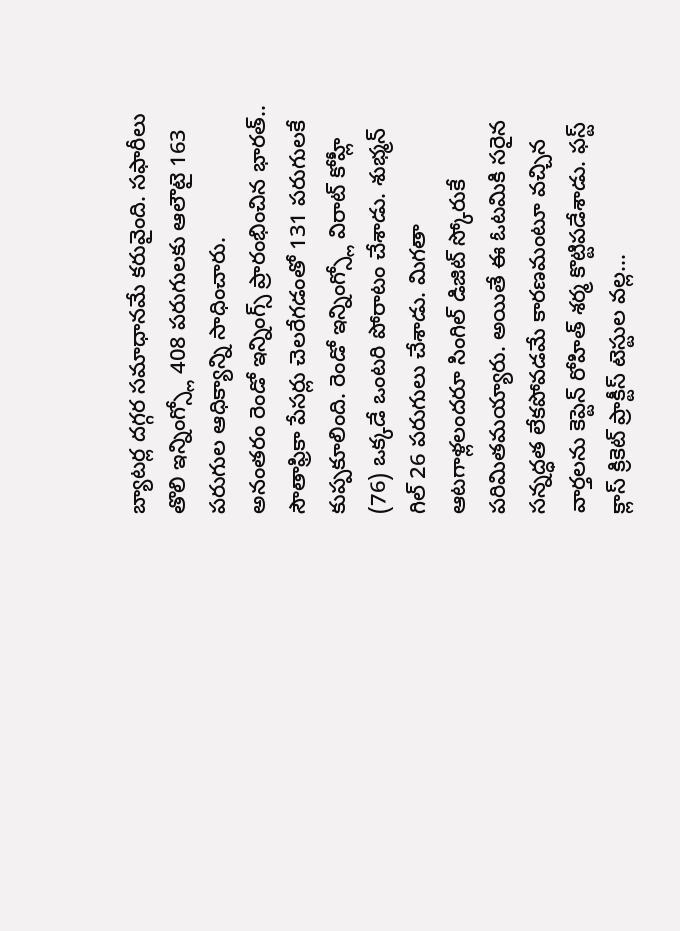బ్యాటర్ల దగ్గర సమాధానమే కరువైంది. సఫారీలు తొలి ఇన్నింగ్స్లో 408 పరుగులకు ఆలౌటై 163 పరుగుల ఆధిక్యాన్ని సాధించారు.
అనంతరం రెండో ఇన్నింగ్స్ ప్రారంభించిన భారత్.. సౌతాఫ్రికా పేసర్లు చెలరేగడంతో 131 పరుగులకే కుప్పకూలింది. రెండో ఇన్నింగ్స్లో విరాట్ కోహ్లీ (76) ఒక్కడే ఒంటరి పోరాటం చేశాడు. శుభ్మన్ గిల్ 26 పరుగులు చేశాడు. మిగతా ఆటగాళ్లలందరూ సింగిల్ డిజిట్ స్కోరుకే పరిమితమయ్యారు. అయితే ఈ ఓటమికి సరైన సన్నద్ధత లేకపోవడమే కారణమంటూ వచ్చిన వార్తలను కెప్టెన్ రోహిత్ శర్మ కొట్టిపడేశాడు. ఫస్ట్ క్లాస్ క్రికెట్ ప్రాక్టీస్ టెస్టుల వల్ల...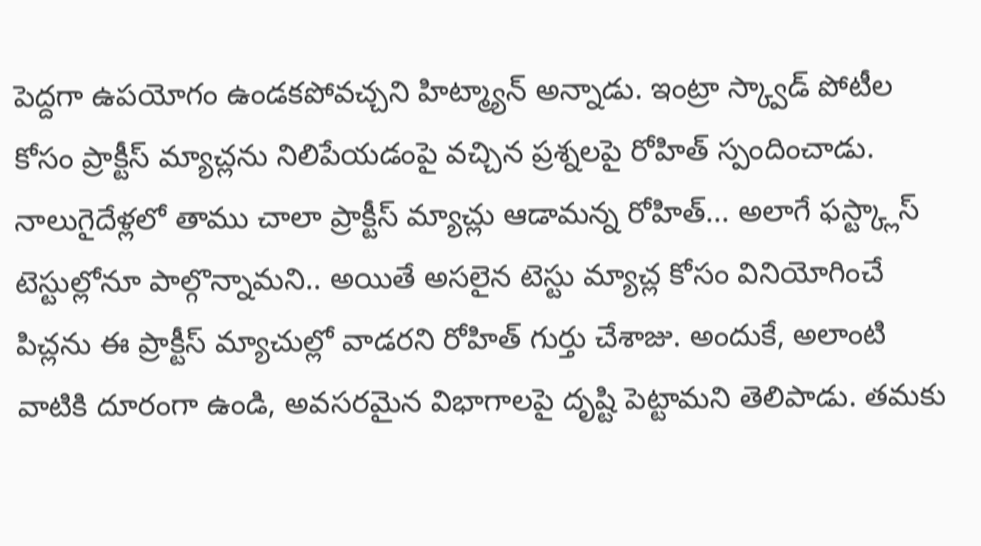పెద్దగా ఉపయోగం ఉండకపోవచ్చని హిట్మ్యాన్ అన్నాడు. ఇంట్రా స్క్వాడ్ పోటీల కోసం ప్రాక్టీస్ మ్యాచ్లను నిలిపేయడంపై వచ్చిన ప్రశ్నలపై రోహిత్ స్పందించాడు.
నాలుగైదేళ్లలో తాము చాలా ప్రాక్టీస్ మ్యాచ్లు ఆడామన్న రోహిత్... అలాగే ఫస్ట్క్లాస్ టెస్టుల్లోనూ పాల్గొన్నామని.. అయితే అసలైన టెస్టు మ్యాచ్ల కోసం వినియోగించే పిచ్లను ఈ ప్రాక్టీస్ మ్యాచుల్లో వాడరని రోహిత్ గుర్తు చేశాజు. అందుకే, అలాంటి వాటికి దూరంగా ఉండి, అవసరమైన విభాగాలపై దృష్టి పెట్టామని తెలిపాడు. తమకు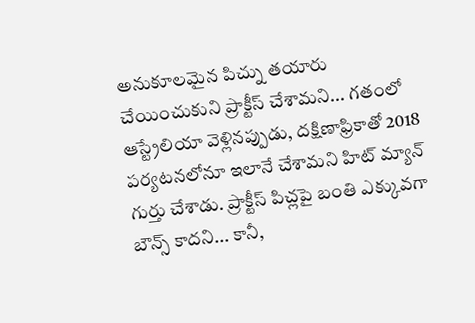అనుకూలమైన పిచ్ను తయారు చేయించుకుని ప్రాక్టీస్ చేశామని... గతంలో ఆస్ట్రేలియా వెళ్లినప్పుడు, దక్షిణాఫ్రికాతో 2018 పర్యటనలోనూ ఇలానే చేశామని హిట్ మ్యాన్ గుర్తు చేశాడు. ప్రాక్టీస్ పిచ్లపై బంతి ఎక్కువగా బౌన్స్ కాదని... కానీ,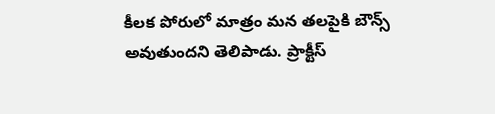కీలక పోరులో మాత్రం మన తలపైకి బౌన్స్ అవుతుందని తెలిపాడు. ప్రాక్టీస్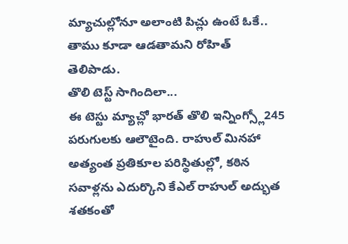మ్యాచుల్లోనూ అలాంటి పిచ్లు ఉంటే ఓకే.. తాము కూడా ఆడతామని రోహిత్ తెలిపాడు.
తొలి టెస్ట్ సాగిందిలా...
ఈ టెస్టు మ్యాచ్లో భారత్ తొలి ఇన్నింగ్స్లో245 పరుగులకు ఆలౌటైంది. రాహుల్ మినహా అత్యంత ప్రతికూల పరిస్థితుల్లో, కఠిన సవాళ్లను ఎదుర్కొని కేఎల్ రాహుల్ అద్భుత శతకంతో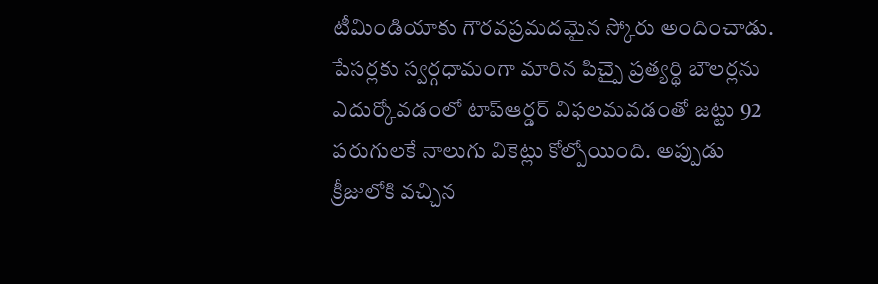టీమిండియాకు గౌరవప్రమదమైన స్కోరు అందించాడు. పేసర్లకు స్వర్గధామంగా మారిన పిచ్పై ప్రత్యర్థి బౌలర్లను ఎదుర్కోవడంలో టాప్ఆర్డర్ విఫలమవడంతో జట్టు 92 పరుగులకే నాలుగు వికెట్లు కోల్పోయింది. అప్పుడు క్రీజులోకి వచ్చిన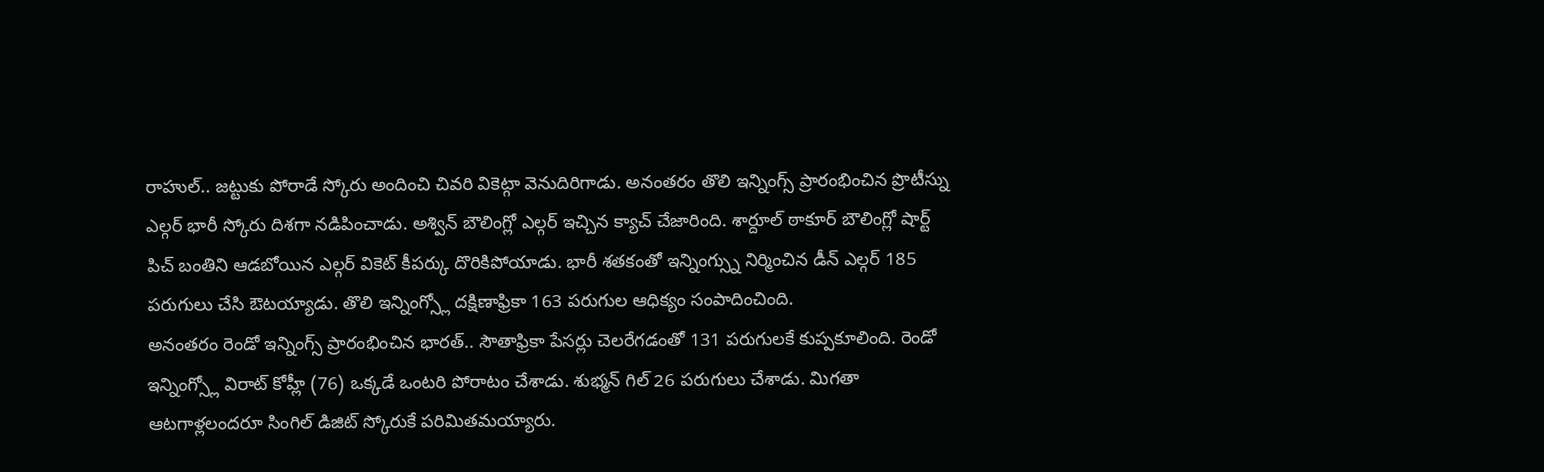రాహుల్.. జట్టుకు పోరాడే స్కోరు అందించి చివరి వికెట్గా వెనుదిరిగాడు. అనంతరం తొలి ఇన్నింగ్స్ ప్రారంభించిన ప్రొటీస్ను ఎల్గర్ భారీ స్కోరు దిశగా నడిపించాడు. అశ్విన్ బౌలింగ్లో ఎల్గర్ ఇచ్చిన క్యాచ్ చేజారింది. శార్దూల్ ఠాకూర్ బౌలింగ్లో షార్ట్ పిచ్ బంతిని ఆడబోయిన ఎల్గర్ వికెట్ కీపర్కు దొరికిపోయాడు. భారీ శతకంతో ఇన్నింగ్స్ను నిర్మించిన డీన్ ఎల్గర్ 185 పరుగులు చేసి ఔటయ్యాడు. తొలి ఇన్నింగ్స్లో దక్షిణాఫ్రికా 163 పరుగుల ఆధిక్యం సంపాదించింది.
అనంతరం రెండో ఇన్నింగ్స్ ప్రారంభించిన భారత్.. సౌతాఫ్రికా పేసర్లు చెలరేగడంతో 131 పరుగులకే కుప్పకూలింది. రెండో ఇన్నింగ్స్లో విరాట్ కోహ్లీ (76) ఒక్కడే ఒంటరి పోరాటం చేశాడు. శుభ్మన్ గిల్ 26 పరుగులు చేశాడు. మిగతా ఆటగాళ్లలందరూ సింగిల్ డిజిట్ స్కోరుకే పరిమితమయ్యారు.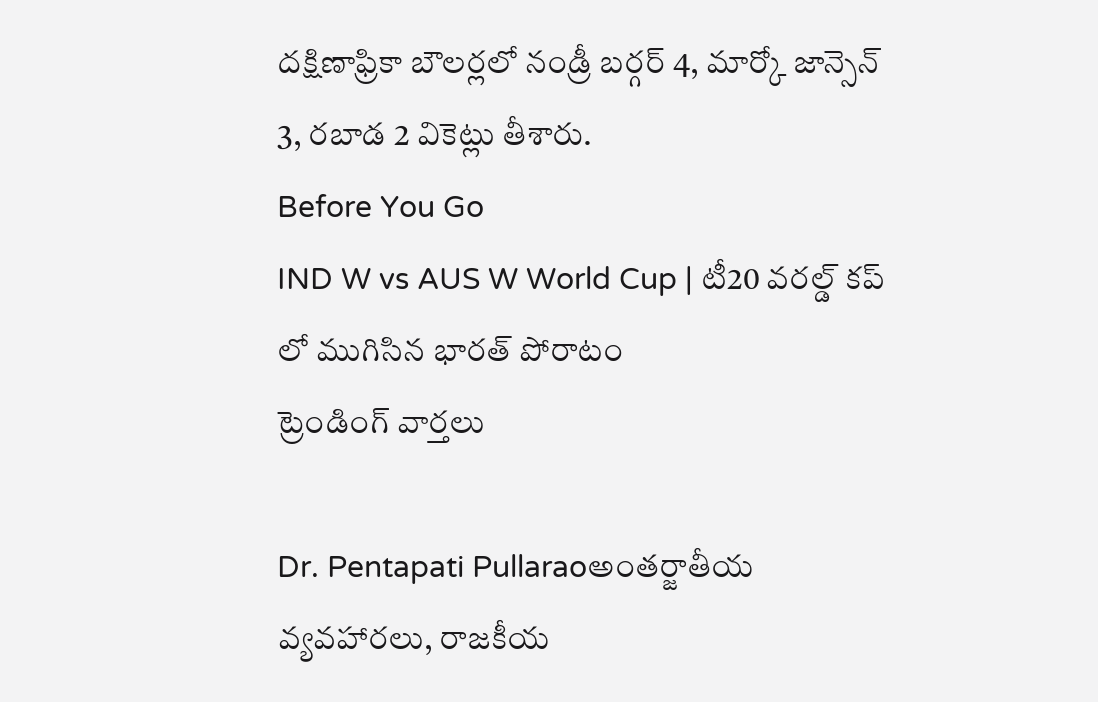దక్షిణాఫ్రికా బౌలర్లలో నండ్రీ బర్గర్ 4, మార్కో జాన్సెన్ 3, రబాడ 2 వికెట్లు తీశారు.
Before You Go
IND W vs AUS W World Cup | టీ20 వరల్డ్ కప్ లో ముగిసిన భారత్ పోరాటం
ట్రెండింగ్ వార్తలు

Dr. Pentapati Pullaraoఅంతర్జాతీయ వ్యవహారలు, రాజకీయ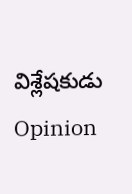విశ్లేషకుడు
Opinion